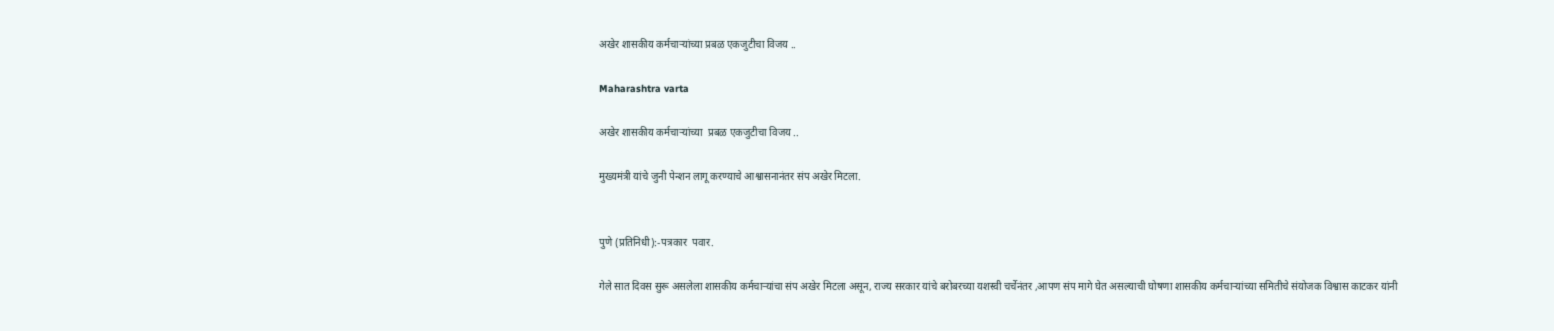अखेर शासकीय कर्मचाऱ्यांच्या प्रबळ एकजुटीचा विजय ..

Maharashtra varta

अखेर शासकीय कर्मचाऱ्यांच्या  प्रबळ एकजुटीचा विजय ..

मुख्यमंत्री यांचे जुनी पेन्शन लागू करण्याचे आश्वासनानंतर संप अखेर मिटला.


पुणे (प्रतिनिधी):-पत्रकार  पवार.

गेले सात दिवस सुरू असलेला शासकीय कर्मचाऱ्यांचा संप अखेर मिटला असून, राज्य सरकार यांचे बरोबरच्या यशस्वी चर्चेनंतर ,आपण संप मागे घेत असल्याची घोषणा शासकीय कर्मचाऱ्यांच्या समितीचे संयोजक विश्वास काटकर यांनी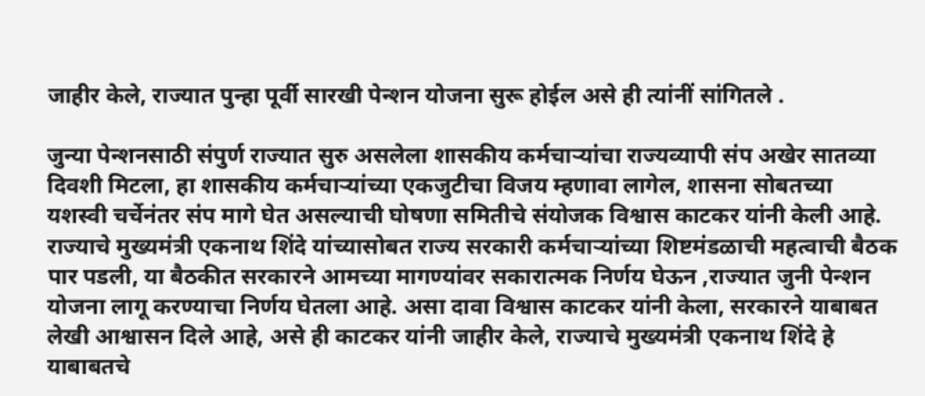जाहीर केले, राज्यात पुन्हा पूर्वी सारखी पेन्शन योजना सुरू होईल असे ही त्यांनीं सांगितले .

जुन्या पेन्शनसाठी संपुर्ण राज्यात सुरु असलेला शासकीय कर्मचाऱ्यांचा राज्यव्यापी संप अखेर सातव्या दिवशी मिटला, हा शासकीय कर्मचाऱ्यांच्या एकजुटीचा विजय म्हणावा लागेल, शासना सोबतच्या यशस्वी चर्चेनंतर संप मागे घेत असल्याची घोषणा समितीचे संयोजक विश्वास काटकर यांनी केली आहे. राज्याचे मुख्यमंत्री एकनाथ शिंदे यांच्यासोबत राज्य सरकारी कर्मचाऱ्यांच्या शिष्टमंडळाची महत्वाची बैठक पार पडली, या बैठकीत सरकारने आमच्या मागण्यांवर सकारात्मक निर्णय घेऊन ,राज्यात जुनी पेन्शन योजना लागू करण्याचा निर्णय घेतला आहे. असा दावा विश्वास काटकर यांनी केला, सरकारने याबाबत लेखी आश्वासन दिले आहे, असे ही काटकर यांनी जाहीर केले, राज्याचे मुख्यमंत्री एकनाथ शिंदे हे याबाबतचे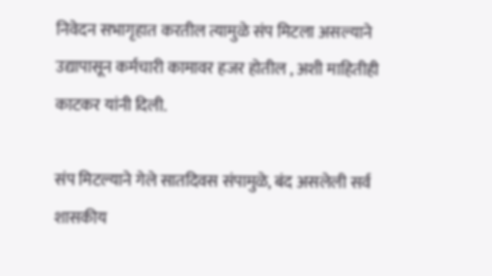निवेदन सभागृहात करतील त्यामुळे संप मिटला असल्याने उद्यापासून कर्मचारी कामावर हजर होतील , अशी माहितीही काटकर यांनी दिली.

संप मिटल्याने गेले सातदिवस संपामुळे, बंद असलेली सर्व शासकीय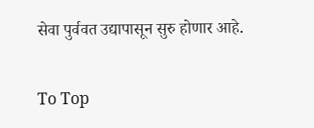सेवा पुर्ववत उद्यापासून सुरु होणार आहे.

To Top